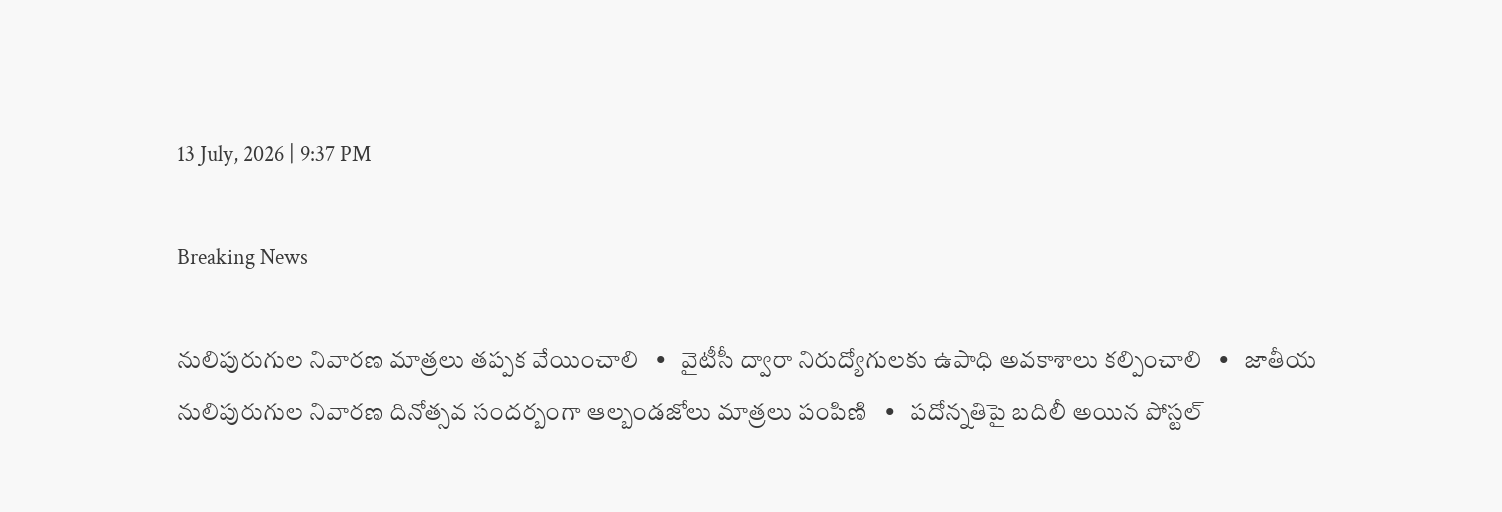13 July, 2026 | 9:37 PM

Breaking News

నులిపురుగుల నివారణ మాత్రలు తప్పక వేయించాలి   •   వైటీసీ ద్వారా నిరుద్యోగులకు ఉపాధి అవకాశాలు కల్పించాలి   •   జాతీయ నులిపురుగుల నివారణ దినోత్సవ సందర్బంగా ఆల్బండజోలు మాత్రలు పంపిణి   •   పదోన్నతిపై బదిలీ అయిన పోస్టల్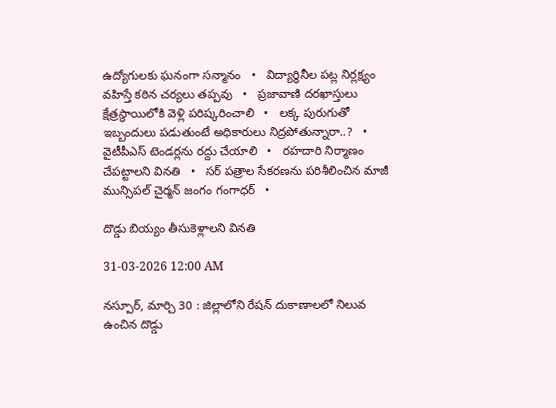ఉద్యోగులకు ఘనంగా సన్మానం   •   విద్యార్థినీల పట్ల నిర్లక్ష్యం వహిస్తే కఠిన చర్యలు తప్పవు   •   ప్రజావాణి దరఖాస్తులు క్షేత్రస్థాయిలోకి వెళ్లి పరిష్కరించాలి   •   లక్క పురుగుతో ఇబ్బందులు పడుతుంటే అధికారులు నిద్రపోతున్నారా..?   •   వైటీపీఎస్ టెండర్లను రద్దు చేయాలి   •   రహదారి నిర్మాణం చేప‌ట్టాల‌ని వినతి   •   సర్ పత్రాల సేకరణను పరిశీలించిన మాజీ మున్సిపల్ చైర్మన్ జంగం గంగాధర్   •

దొడ్డు బియ్యం తీసుకెళ్లాలని వినతి

31-03-2026 12:00 AM

నస్పూర్, మార్చి 30 : జిల్లాలోని రేషన్ దుకాణాలలో నిలువ ఉంచిన దొడ్డు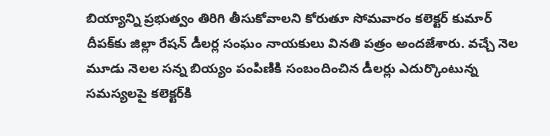బియ్యాన్ని ప్రభుత్వం తిరిగి తీసుకోవాలని కోరుతూ సోమవారం కలెక్టర్ కుమార్ దీపక్‌కు జిల్లా రేషన్ డీలర్ల సంఘం నాయకులు వినతి పత్రం అందజేశారు. వచ్చే నెల మూడు నెలల సన్న బియ్యం పంపిణికి సంబందించిన డీలర్లు ఎదుర్కొంటున్న సమస్యలపై కలెక్టర్‌కి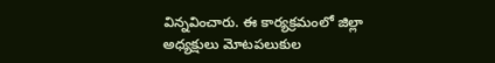విన్నవించారు. ఈ కార్యక్రమంలో జిల్లా అధ్యక్షులు మోటపలుకుల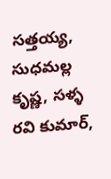సత్తయ్య, సుధమల్ల కృష్ణ, సళ్ళ రవి కుమార్,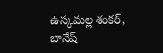ఉస్కమల్ల శంకర్, బానేష్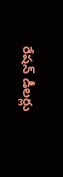రేషన్ డీలర్లు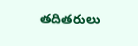తదితరులు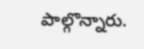పాల్గొన్నారు.